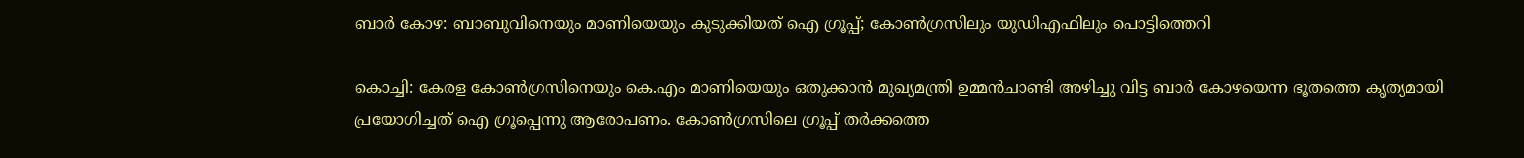ബാര്‍ കോഴ: ബാബുവിനെയും മാണിയെയും കുടുക്കിയത് ഐ ഗ്രൂപ്പ്; കോണ്‍ഗ്രസിലും യുഡിഎഫിലും പൊട്ടിത്തെറി

കൊച്ചി: കേരള കോണ്‍ഗ്രസിനെയും കെ.എം മാണിയെയും ഒതുക്കാന്‍ മുഖ്യമന്ത്രി ഉമ്മന്‍ചാണ്ടി അഴിച്ചു വിട്ട ബാര്‍ കോഴയെന്ന ഭൂതത്തെ കൃത്യമായി പ്രയോഗിച്ചത് ഐ ഗ്രൂപ്പെന്നു ആരോപണം. കോണ്‍ഗ്രസിലെ ഗ്രൂപ്പ് തര്‍ക്കത്തെ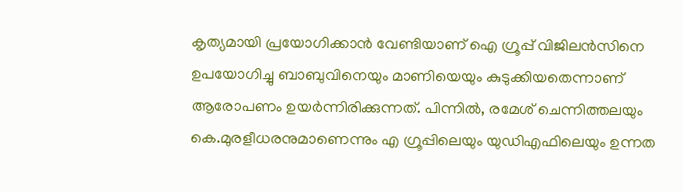കൃത്യമായി പ്രയോഗിക്കാന്‍ വേണ്ടിയാണ് ഐ ഗ്രൂപ്പ് വിജിലന്‍സിനെ ഉപയോഗിച്ചു ബാബുവിനെയും മാണിയെയും കുടുക്കിയതെന്നാണ് ആരോപണം ഉയര്‍ന്നിരിക്കുന്നത്. പിന്നില്‍, രമേശ് ചെന്നിത്തലയും കെ.മുരളീധരനുമാണെന്നും എ ഗ്രൂപ്പിലെയും യുഡിഎഫിലെയും ഉന്നത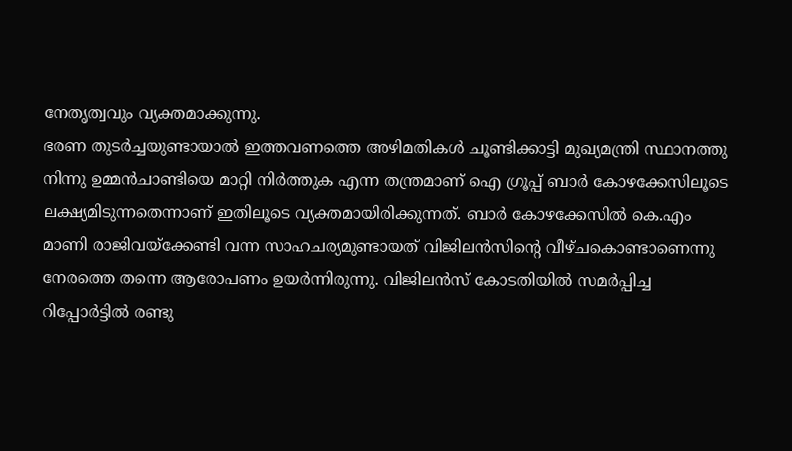നേതൃത്വവും വ്യക്തമാക്കുന്നു.
ഭരണ തുടര്‍ച്ചയുണ്ടായാല്‍ ഇത്തവണത്തെ അഴിമതികള്‍ ചൂണ്ടിക്കാട്ടി മുഖ്യമന്ത്രി സ്ഥാനത്തു നിന്നു ഉമ്മന്‍ചാണ്ടിയെ മാറ്റി നിര്‍ത്തുക എന്ന തന്ത്രമാണ് ഐ ഗ്രൂപ്പ് ബാര്‍ കോഴക്കേസിലൂടെ ലക്ഷ്യമിടുന്നതെന്നാണ് ഇതിലൂടെ വ്യക്തമായിരിക്കുന്നത്. ബാര്‍ കോഴക്കേസില്‍ കെ.എം മാണി രാജിവയ്‌ക്കേണ്ടി വന്ന സാഹചര്യമുണ്ടായത് വിജിലന്‍സിന്റെ വീഴ്ചകൊണ്ടാണെന്നു നേരത്തെ തന്നെ ആരോപണം ഉയര്‍ന്നിരുന്നു. വിജിലന്‍സ് കോടതിയില്‍ സമര്‍പ്പിച്ച റിപ്പോര്‍ട്ടില്‍ രണ്ടു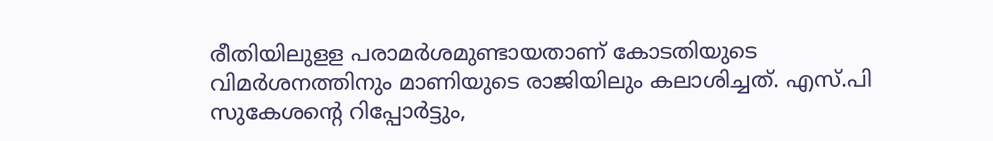രീതിയിലുളള പരാമര്‍ശമുണ്ടായതാണ് കോടതിയുടെ വിമര്‍ശനത്തിനും മാണിയുടെ രാജിയിലും കലാശിച്ചത്. എസ്.പി സുകേശന്റെ റിപ്പോര്‍ട്ടും,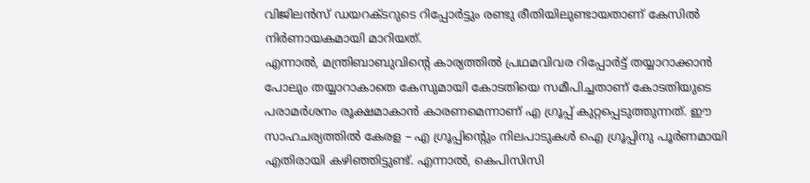വിജിലന്‍സ് ഡയറക്ടറുടെ റിപ്പോര്‍ട്ടും രണ്ടു രീതിയിലുണ്ടായതാണ് കേസില്‍ നിര്‍ണായകമായി മാറിയത്.
എന്നാല്‍, മന്ത്രിബാബുവിന്റെ കാര്യത്തില്‍ പ്രഥമവിവര റിപ്പോര്‍ട്ട് തയ്യാറാക്കാന്‍ പോലും തയ്യാറാകാതെ കേസുമായി കോടതിയെ സമീപിച്ചതാണ് കോടതിയുടെ പരാമര്‍ശനം രൂക്ഷമാകാന്‍ കാരണമെന്നാണ് എ ഗ്രൂപ്പ് കുറ്റപ്പെടുത്തുന്നത്. ഈ സാഹചര്യത്തില്‍ കേരള – എ ഗ്രൂപ്പിന്റെും നിലപാടുകള്‍ ഐ ഗ്രൂപ്പിനു പൂര്‍ണമായി എതിരായി കഴിഞ്ഞിട്ടുണ്ട്. എന്നാല്‍, കെപിസിസി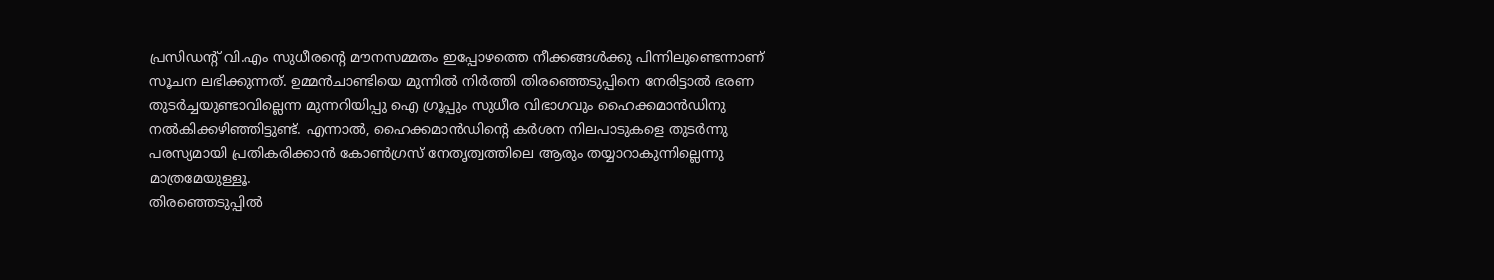പ്രസിഡന്റ് വി.എം സുധീരന്റെ മൗനസമ്മതം ഇപ്പോഴത്തെ നീക്കങ്ങള്‍ക്കു പിന്നിലുണ്ടെന്നാണ് സൂചന ലഭിക്കുന്നത്. ഉമ്മന്‍ചാണ്ടിയെ മുന്നില്‍ നിര്‍ത്തി തിരഞ്ഞെടുപ്പിനെ നേരിട്ടാല്‍ ഭരണ തുടര്‍ച്ചയുണ്ടാവില്ലെന്ന മുന്നറിയിപ്പു ഐ ഗ്രൂപ്പും സുധീര വിഭാഗവും ഹൈക്കമാന്‍ഡിനു നല്‍കിക്കഴിഞ്ഞിട്ടുണ്ട്. എന്നാല്‍, ഹൈക്കമാന്‍ഡിന്റെ കര്‍ശന നിലപാടുകളെ തുടര്‍ന്നു പരസ്യമായി പ്രതികരിക്കാന്‍ കോണ്‍ഗ്രസ് നേതൃത്വത്തിലെ ആരും തയ്യാറാകുന്നില്ലെന്നു മാത്രമേയുള്ളൂ.
തിരഞ്ഞെടുപ്പില്‍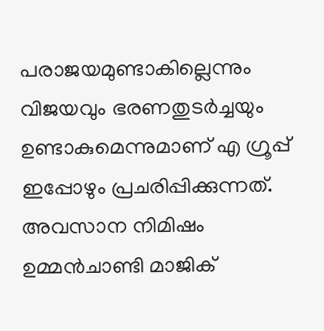പരാജയമുണ്ടാകില്ലെന്നും വിജയവും ഭരണതുടര്‍ച്ചയും ഉണ്ടാകുമെന്നുമാണ് എ ഗ്രൂപ്പ് ഇപ്പോഴും പ്രചരിപ്പിക്കുന്നത്. അവസാന നിമിഷം ഉമ്മന്‍ചാണ്ടി മാജിക്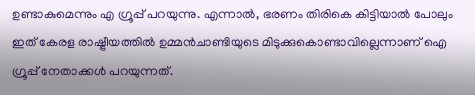ഉണ്ടാകുമെന്നും എ ഗ്രൂപ്പ് പറയുന്നു. എന്നാല്‍, ഭരണം തിരികെ കിട്ടിയാല്‍ പോലും ഇത് കേരള രാഷ്ട്രീയത്തില്‍ ഉമ്മന്‍ചാണ്ടിയുടെ മിടുക്കുകൊണ്ടാവില്ലെന്നാണ് ഐ ഗ്രൂപ്പ് നേതാക്കള്‍ പറയുന്നത്.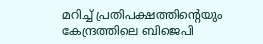മറിച്ച് പ്രതിപക്ഷത്തിന്റെയും കേന്ദ്രത്തിലെ ബിജെപി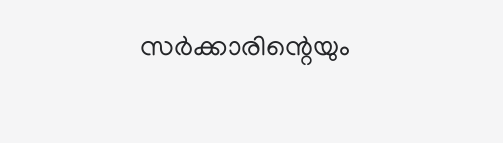സര്‍ക്കാരിന്റെയും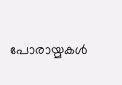പോരായ്മകള്‍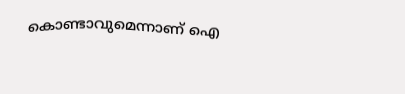കൊണ്ടാവുമെന്നാണ് ഐ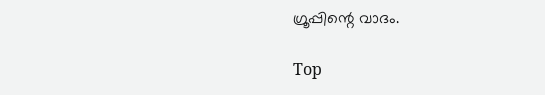ഗ്രൂപ്പിന്റെ വാദം.

Top